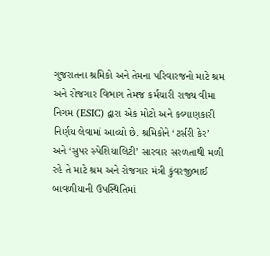ગુજરાતના શ્રમિકો અને તેમના પરિવારજનો માટે શ્રમ અને રોજગાર વિભાગ તેમજ કર્મચારી રાજ્ય વીમા નિગમ (ESIC) દ્વારા એક મોટો અને કલ્યાણકારી નિર્ણય લેવામાં આવ્યો છે. શ્રમિકોને ‘ટર્સરી કેર’ અને ‘સુપર સ્પેશિયાલિટી’ સારવાર સરળતાથી મળી રહે તે માટે શ્રમ અને રોજગાર મંત્રી કુંવરજીભાઈ બાવળીયાની ઉપસ્થિતિમાં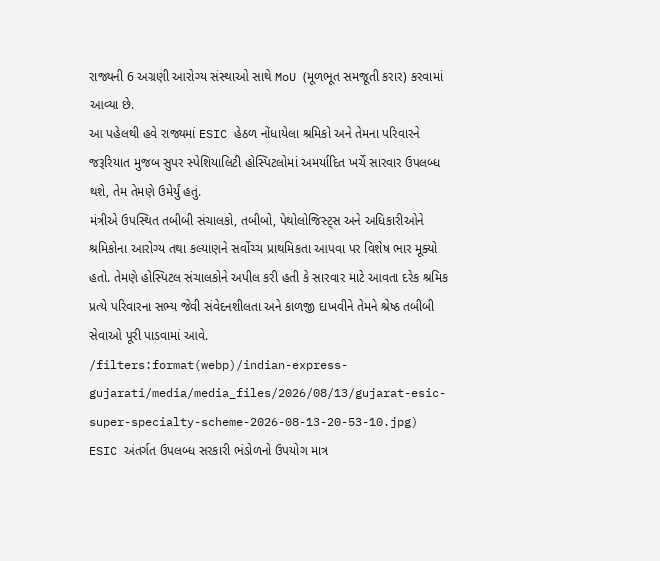રાજ્યની 6 અગ્રણી આરોગ્ય સંસ્થાઓ સાથે MoU (મૂળભૂત સમજૂતી કરાર) કરવામાં આવ્યા છે.
આ પહેલથી હવે રાજ્યમાં ESIC હેઠળ નોંધાયેલા શ્રમિકો અને તેમના પરિવારને જરૂરિયાત મુજબ સુપર સ્પેશિયાલિટી હોસ્પિટલોમાં અમર્યાદિત ખર્ચે સારવાર ઉપલબ્ધ થશે, તેમ તેમણે ઉમેર્યું હતું.
મંત્રીએ ઉપસ્થિત તબીબી સંચાલકો, તબીબો, પેથોલોજિસ્ટ્સ અને અધિકારીઓને શ્રમિકોના આરોગ્ય તથા કલ્યાણને સર્વોચ્ચ પ્રાથમિકતા આપવા પર વિશેષ ભાર મૂક્યો હતો. તેમણે હોસ્પિટલ સંચાલકોને અપીલ કરી હતી કે સારવાર માટે આવતા દરેક શ્રમિક પ્રત્યે પરિવારના સભ્ય જેવી સંવેદનશીલતા અને કાળજી દાખવીને તેમને શ્રેષ્ઠ તબીબી સેવાઓ પૂરી પાડવામાં આવે.
/filters:format(webp)/indian-express-gujarati/media/media_files/2026/08/13/gujarat-esic-super-specialty-scheme-2026-08-13-20-53-10.jpg)
ESIC અંતર્ગત ઉપલબ્ધ સરકારી ભંડોળનો ઉપયોગ માત્ર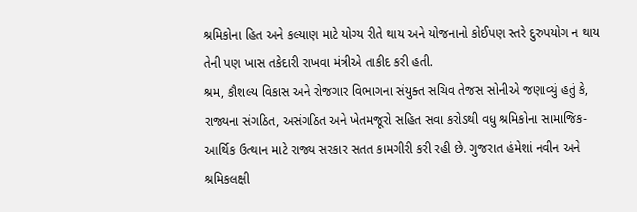શ્રમિકોના હિત અને કલ્યાણ માટે યોગ્ય રીતે થાય અને યોજનાનો કોઈપણ સ્તરે દુરુપયોગ ન થાય તેની પણ ખાસ તકેદારી રાખવા મંત્રીએ તાકીદ કરી હતી.
શ્રમ, કૌશલ્ય વિકાસ અને રોજગાર વિભાગના સંયુક્ત સચિવ તેજસ સોનીએ જણાવ્યું હતું કે, રાજ્યના સંગઠિત, અસંગઠિત અને ખેતમજૂરો સહિત સવા કરોડથી વધુ શ્રમિકોના સામાજિક-આર્થિક ઉત્થાન માટે રાજ્ય સરકાર સતત કામગીરી કરી રહી છે. ગુજરાત હંમેશાં નવીન અને શ્રમિકલક્ષી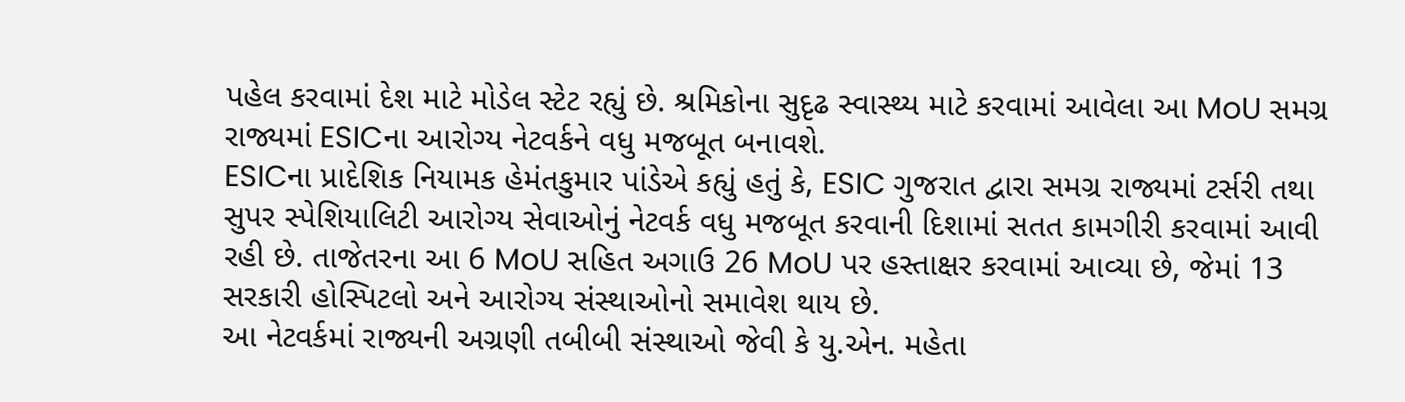પહેલ કરવામાં દેશ માટે મોડેલ સ્ટેટ રહ્યું છે. શ્રમિકોના સુદૃઢ સ્વાસ્થ્ય માટે કરવામાં આવેલા આ MoU સમગ્ર રાજ્યમાં ESICના આરોગ્ય નેટવર્કને વધુ મજબૂત બનાવશે.
ESICના પ્રાદેશિક નિયામક હેમંતકુમાર પાંડેએ કહ્યું હતું કે, ESIC ગુજરાત દ્વારા સમગ્ર રાજ્યમાં ટર્સરી તથા સુપર સ્પેશિયાલિટી આરોગ્ય સેવાઓનું નેટવર્ક વધુ મજબૂત કરવાની દિશામાં સતત કામગીરી કરવામાં આવી રહી છે. તાજેતરના આ 6 MoU સહિત અગાઉ 26 MoU પર હસ્તાક્ષર કરવામાં આવ્યા છે, જેમાં 13 સરકારી હોસ્પિટલો અને આરોગ્ય સંસ્થાઓનો સમાવેશ થાય છે.
આ નેટવર્કમાં રાજ્યની અગ્રણી તબીબી સંસ્થાઓ જેવી કે યુ.એન. મહેતા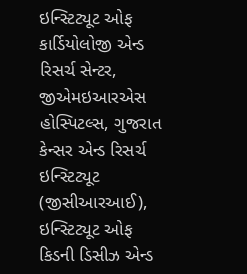ઇન્સ્ટિટ્યૂટ ઓફ કાર્ડિયોલોજી એન્ડ રિસર્ચ સેન્ટર, જીએમઇઆરએસ હોસ્પિટલ્સ, ગુજરાત કેન્સર એન્ડ રિસર્ચ ઇન્સ્ટિટ્યૂટ (જીસીઆરઆઈ), ઇન્સ્ટિટ્યૂટ ઓફ કિડની ડિસીઝ એન્ડ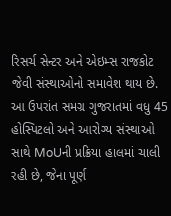રિસર્ચ સેન્ટર અને એઇમ્સ રાજકોટ જેવી સંસ્થાઓનો સમાવેશ થાય છે.
આ ઉપરાંત સમગ્ર ગુજરાતમાં વધુ 45 હોસ્પિટલો અને આરોગ્ય સંસ્થાઓ સાથે MoUની પ્રક્રિયા હાલમાં ચાલી રહી છે, જેના પૂર્ણ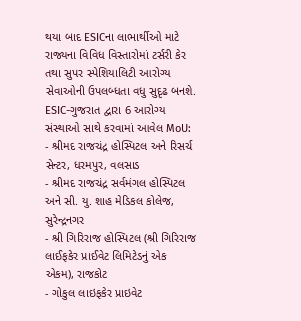થયા બાદ ESICના લાભાર્થીઓ માટે રાજ્યના વિવિધ વિસ્તારોમાં ટર્સરી કેર તથા સુપર સ્પેશિયાલિટી આરોગ્ય સેવાઓની ઉપલબ્ધતા વધુ સુદૃઢ બનશે.
ESIC-ગુજરાત દ્વારા 6 આરોગ્ય સંસ્થાઓ સાથે કરવામાં આવેલ MoU:
- શ્રીમદ રાજચંદ્ર હોસ્પિટલ અને રિસર્ચ સેન્ટર, ધરમપુર, વલસાડ
- શ્રીમદ રાજચંદ્ર સર્વમંગલ હોસ્પિટલ અને સી. યુ. શાહ મેડિકલ કોલેજ, સુરેન્દ્રનગર
- શ્રી ગિરિરાજ હોસ્પિટલ (શ્રી ગિરિરાજ લાઈફકેર પ્રાઈવેટ લિમિટેડનું એક એકમ), રાજકોટ
- ગોકુલ લાઇફકેર પ્રાઇવેટ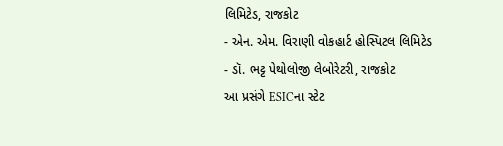લિમિટેડ, રાજકોટ
- એન. એમ. વિરાણી વોકહાર્ટ હોસ્પિટલ લિમિટેડ
- ડૉ. ભટ્ટ પેથોલોજી લેબોરેટરી, રાજકોટ
આ પ્રસંગે ESICના સ્ટેટ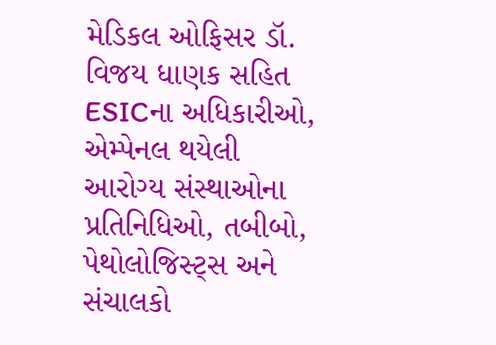મેડિકલ ઓફિસર ડૉ. વિજય ધાણક સહિત ESICના અધિકારીઓ, એમ્પેનલ થયેલી આરોગ્ય સંસ્થાઓના પ્રતિનિધિઓ, તબીબો, પેથોલોજિસ્ટ્સ અને સંચાલકો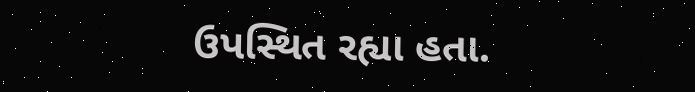ઉપસ્થિત રહ્યા હતા.